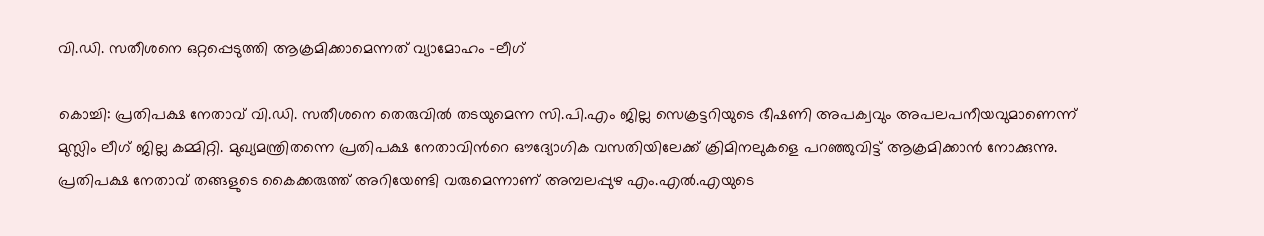വി.ഡി. സതീശനെ ഒറ്റപ്പെടുത്തി ആക്രമിക്കാമെന്നത് വ്യാമോഹം -ലീഗ്

കൊച്ചി: പ്രതിപക്ഷ നേതാവ് വി.ഡി. സതീശനെ തെരുവിൽ തടയുമെന്ന സി.പി.എം ജില്ല സെക്രട്ടറിയുടെ ഭീഷണി അപക്വവും അപലപനീയവുമാണെന്ന് മുസ്ലിം ലീഗ് ജില്ല കമ്മിറ്റി. മുഖ്യമന്ത്രിതന്നെ പ്രതിപക്ഷ നേതാവിന്‍റെ ഔദ്യോഗിക വസതിയിലേക്ക് ക്രിമിനലുകളെ പറഞ്ഞുവിട്ട് ആക്രമിക്കാൻ നോക്കുന്നു. പ്രതിപക്ഷ നേതാവ് തങ്ങളുടെ കൈക്കരുത്ത് അറിയേണ്ടി വരുമെന്നാണ് അമ്പലപ്പുഴ എം.എൽ.എയുടെ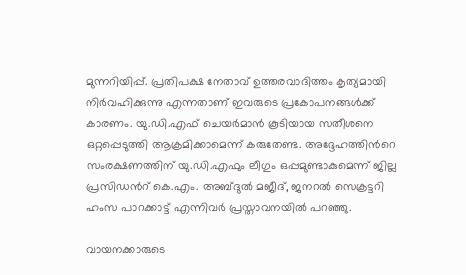മുന്നറിയിപ്പ്. പ്രതിപക്ഷ നേതാവ് ഉത്തരവാദിത്തം കൃത്യമായി നിർവഹിക്കുന്നു എന്നതാണ് ഇവരുടെ പ്രകോപനങ്ങൾക്ക് കാരണം. യു.ഡി.എഫ് ചെയർമാൻ കൂടിയായ സതീശനെ ഒറ്റപ്പെടുത്തി ആക്രമിക്കാമെന്ന് കരുതേണ്ട. അദ്ദേഹത്തിന്‍റെ സംരക്ഷണത്തിന് യു.ഡി.എഫും ലീഗും ഒപ്പമുണ്ടാകുമെന്ന് ജില്ല പ്രസിഡന്‍റ് കെ.എം. അബ്ദുൽ മജീദ്, ജനറൽ സെക്രട്ടറി ഹംസ പാറക്കാട്ട് എന്നിവർ പ്രസ്താവനയിൽ പറഞ്ഞു.

വായനക്കാരുടെ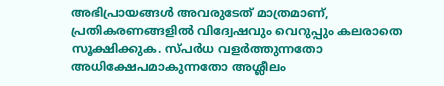അഭിപ്രായങ്ങള്‍ അവരുടേത് മാത്രമാണ്, പ്രതികരണങ്ങളിൽ വിദ്വേഷവും വെറുപ്പും കലരാതെ സൂക്ഷിക്കുക. സ്പർധ വളർത്തുന്നതോ അധിക്ഷേപമാകുന്നതോ അശ്ലീലം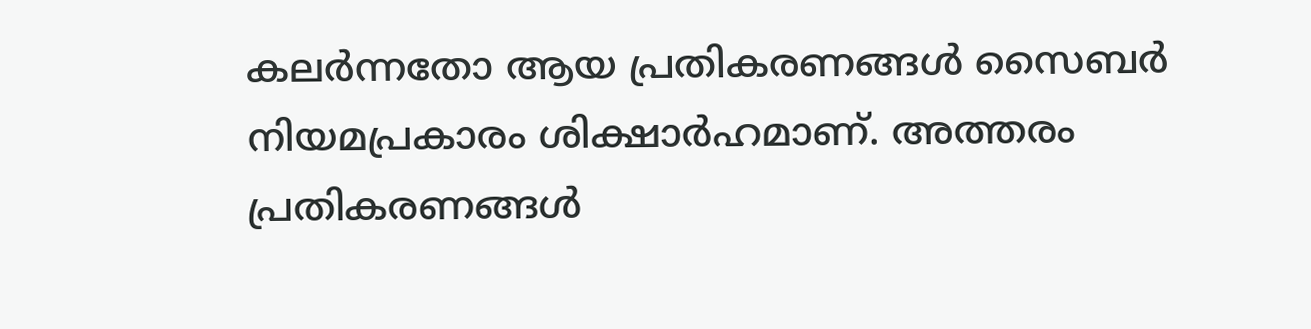കലർന്നതോ ആയ പ്രതികരണങ്ങൾ സൈബർ നിയമപ്രകാരം ശിക്ഷാർഹമാണ്. അത്തരം പ്രതികരണങ്ങൾ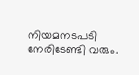നിയമനടപടി നേരിടേണ്ടി വരും.